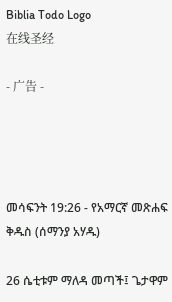Biblia Todo Logo
在线圣经

- 广告 -




መሳፍንት 19:26 - የአማርኛ መጽሐፍ ቅዱስ (ሰማንያ አሃዱ)

26 ሴቲቱም ማለዳ መጣች፤ ጌታዋም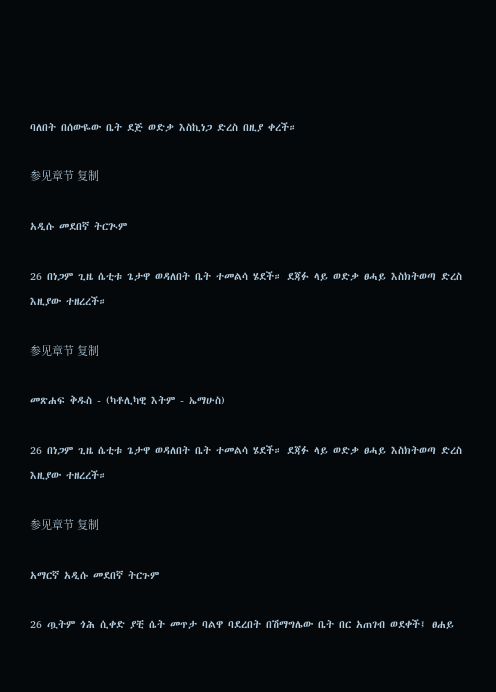ባለበት በሰውዬው ቤት ደጅ ወድቃ እስኪነጋ ድረስ በዚያ ቀረች።

参见章节 复制

አዲሱ መደበኛ ትርጒም

26 በነጋም ጊዜ ሴቲቱ ጌታዋ ወዳለበት ቤት ተመልሳ ሄደች። ደጃፉ ላይ ወድቃ ፀሓይ እስክትወጣ ድረስ እዚያው ተዘረረች።

参见章节 复制

መጽሐፍ ቅዱስ - (ካቶሊካዊ እትም - ኤማሁስ)

26 በነጋም ጊዜ ሴቲቱ ጌታዋ ወዳለበት ቤት ተመልሳ ሄደች። ደጃፉ ላይ ወድቃ ፀሓይ እስክትወጣ ድረስ እዚያው ተዘረረች።

参见章节 复制

አማርኛ አዲሱ መደበኛ ትርጉም

26 ጧትም ጎሕ ሲቀድ ያቺ ሴት መጥታ ባልዋ ባደረበት በሽማግሌው ቤት በር አጠገብ ወደቀች፤ ፀሐይ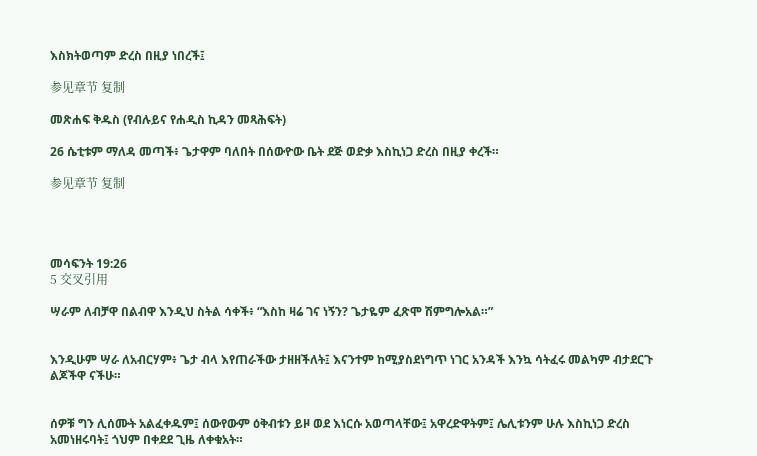እስክትወጣም ድረስ በዚያ ነበረች፤

参见章节 复制

መጽሐፍ ቅዱስ (የብሉይና የሐዲስ ኪዳን መጻሕፍት)

26 ሴቲቱም ማለዳ መጣች፥ ጌታዋም ባለበት በሰውዮው ቤት ደጅ ወድቃ እስኪነጋ ድረስ በዚያ ቀረች።

参见章节 复制




መሳፍንት 19:26
5 交叉引用

ሣራም ለብቻዋ በልብዋ እንዲህ ስትል ሳቀች፥ “እስከ ዛሬ ገና ነኝን? ጌታዬም ፈጽሞ ሽምግሎአል።”


እንዲሁም ሣራ ለአብርሃም፥ ጌታ ብላ እየጠራችው ታዘዘችለት፤ እናንተም ከሚያስደነግጥ ነገር አንዳች እንኳ ሳትፈሩ መልካም ብታደርጉ ልጆችዋ ናችሁ።


ሰዎቹ ግን ሊሰሙት አልፈቀዱም፤ ሰውየውም ዕቅብቱን ይዞ ወደ እነርሱ አወጣላቸው፤ አዋረድዋትም፤ ሌሊቱንም ሁሉ እስኪነጋ ድረስ አመነዘሩባት፤ ጎህም በቀደደ ጊዜ ለቀቁአት።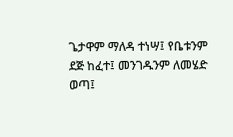ጌታዋም ማለዳ ተነሣ፤ የቤቱንም ደጅ ከፈተ፤ መንገዱንም ለመሄድ ወጣ፤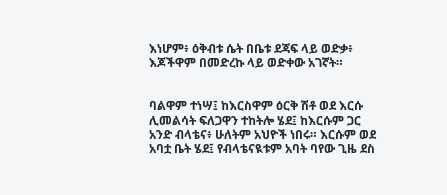እነሆም፥ ዕቅብቱ ሴት በቤቱ ደጃፍ ላይ ወድቃ፥ እጆችዋም በመድረኩ ላይ ወድቀው አገኛት።


ባልዋም ተነሣ፤ ከእርስዋም ዕርቅ ሽቶ ወደ እርሱ ሊመልሳት ፍለጋዋን ተከትሎ ሄደ፤ ከእርሱም ጋር አንድ ብላቴና፥ ሁለትም አህዮች ነበሩ። እርሱም ወደ አባቷ ቤት ሄደ፤ የብላቴናዪቱም አባት ባየው ጊዜ ደስ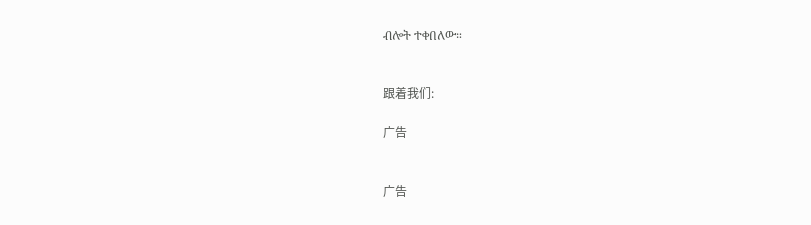ብሎት ተቀበለው።


跟着我们:

广告


广告